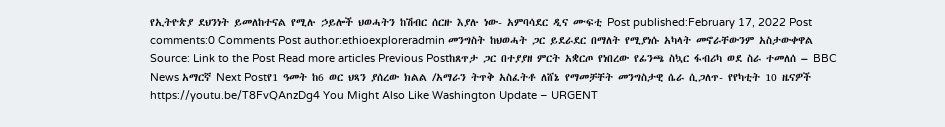የኢትዮጵያ ደህንነት ይመለከተናል የሚሉ ኃይሎች ህወሓትን ከሽብር ሰርዙ እያሉ ነው- አምባሳደር ዲና ሙፍቲ Post published:February 17, 2022 Post comments:0 Comments Post author:ethioexploreradmin መንግስት ከህወሓት ጋር ይደራደር በማለት የሚያነሱ አካላት መኖራቸውንም አስታውቀዋል Source: Link to the Post Read more articles Previous Postከጸጥታ ጋር በተያያዘ ምርት አቋርጦ የነበረው የፊንጫ ስኳር ፋብሪካ ወደ ስራ ተመለሰ – BBC News አማርኛ Next Postየ1 ዓመት ከ6 ወር ህጻን ያሰረው ክልል /አማራን ትጥቅ አስፈትቶ ለሸኔ የማመቻቸት መንግስታዊ ሴራ ሲጋለጥ- የየካቲት 10 ዜናዎች https://youtu.be/T8FvQAnzDg4 You Might Also Like Washington Update – URGENT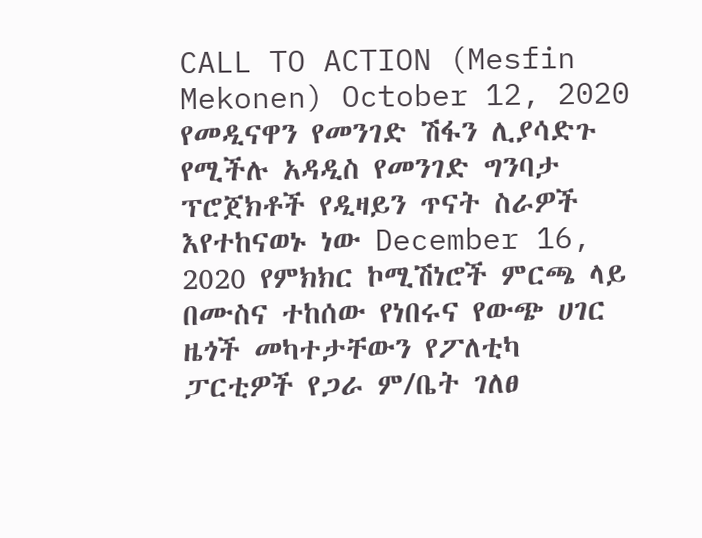CALL TO ACTION (Mesfin Mekonen) October 12, 2020 የመዲናዋን የመንገድ ሽፋን ሊያሳድጉ የሚችሉ አዳዲስ የመንገድ ግንባታ ፕሮጀክቶች የዲዛይን ጥናት ስራዎች እየተከናወኑ ነው December 16, 2020 የምክክር ኮሚሽነሮች ምርጫ ላይ በሙስና ተከሰው የነበሩና የውጭ ሀገር ዜጎች መካተታቸውን የፖለቲካ ፓርቲዎች የጋራ ም/ቤት ገለፀ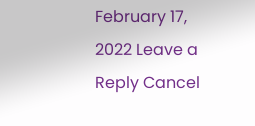February 17, 2022 Leave a Reply Cancel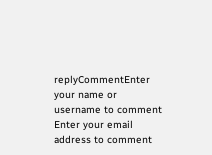replyCommentEnter your name or username to comment Enter your email address to comment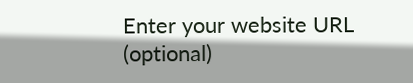Enter your website URL (optional)